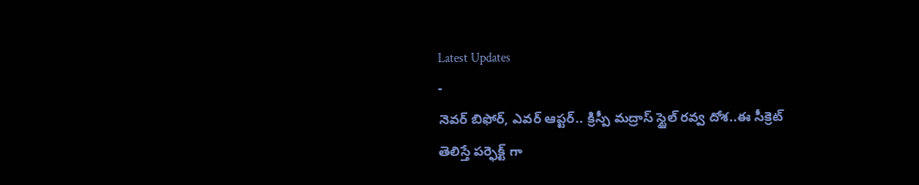Latest Updates
-
నెవర్ బిఫోర్, ఎవర్ ఆప్టర్.. క్రిస్పీ మద్రాస్ స్టైల్ రవ్వ దోశ..ఈ సీక్రెట్ తెలిస్తే పర్ఫెక్ట్ గా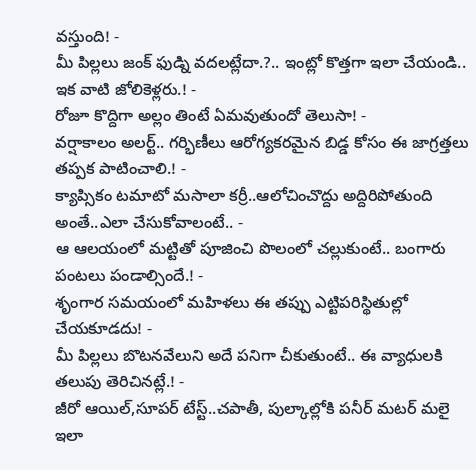వస్తుంది! -
మీ పిల్లలు జంక్ ఫుడ్ని వదలట్లేదా.?.. ఇంట్లో కొత్తగా ఇలా చేయండి.. ఇక వాటి జోలికెళ్లరు.! -
రోజూ కొద్దిగా అల్లం తింటే ఏమవుతుందో తెలుసా! -
వర్షాకాలం అలర్ట్.. గర్భిణీలు ఆరోగ్యకరమైన బిడ్డ కోసం ఈ జాగ్రత్తలు తప్పక పాటించాలి.! -
క్యాప్సికం టమాటో మసాలా కర్రీ..ఆలోచించొద్దు అద్దిరిపోతుంది అంతే..ఎలా చేసుకోవాలంటే.. -
ఆ ఆలయంలో మట్టితో పూజించి పొలంలో చల్లుకుంటే.. బంగారు పంటలు పండాల్సిందే.! -
శృంగార సమయంలో మహిళలు ఈ తప్పు ఎట్టిపరిస్థితుల్లో చేయకూడదు! -
మీ పిల్లలు బొటనవేలుని అదే పనిగా చీకుతుంటే.. ఈ వ్యాధులకి తలుపు తెరిచినట్లే.! -
జీరో ఆయిల్,సూపర్ టేస్ట్..చపాతీ, పుల్కాల్లోకి పనీర్ మటర్ మలై ఇలా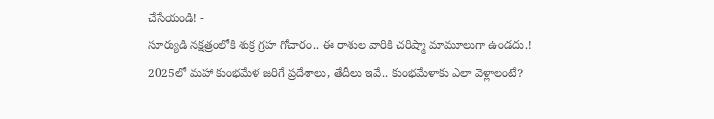చేసేయండి! -
సూర్యుడి నక్షత్రంలోకి శుక్ర గ్రహ గోచారం.. ఈ రాశుల వారికి చరిష్మా మామూలుగా ఉండదు.!
2025లో మహా కుంభమేళ జరిగే ప్రదేశాలు, తేదీలు ఇవే.. కుంభమేళాకు ఎలా వెళ్లాలంటే?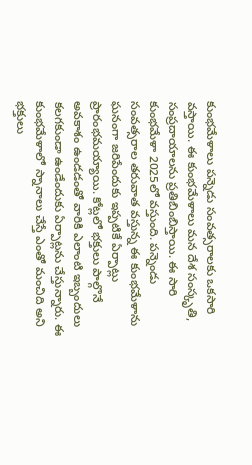కుంభమేళాలు పన్నెడు సంవత్సరాలకు ఒకసారి వస్తాయి. ఈ కుంభమేళాలు మన దేశ సంస్కృతి, సంప్రదాయాలను ప్రతిబింబిస్తాయి. ఈ సారి కుంభమేళా 2025లో వస్తుంది. పన్నెండు సంవత్సరాల తరువాత వస్తున్న ఈ కుంభమేళాను ఘనంగా జరిపేందుకు ఇప్పటికే ఏర్పాట్లు ప్రారంభమయ్యాయి. కోట్లలో భక్తులు పాల్గొనే అవకాశం ఉండడంతో వారికి ఎలాంటి ఇబ్బందులు కలగకుండా ఉండేందుకు ఏర్పాట్లను చేస్తున్నారు. ఈ కుంభమేళాలో స్నానాలు చేస్తే ఎంతో మంచిది అని భక్తులు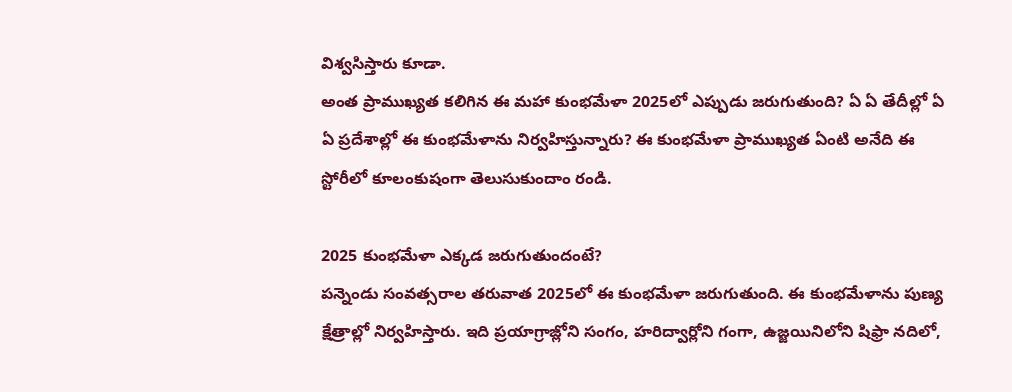విశ్వసిస్తారు కూడా.
అంత ప్రాముఖ్యత కలిగిన ఈ మహా కుంభమేళా 2025లో ఎప్పుడు జరుగుతుంది? ఏ ఏ తేదీల్లో ఏ ఏ ప్రదేశాల్లో ఈ కుంభమేళాను నిర్వహిస్తున్నారు? ఈ కుంభమేళా ప్రాముఖ్యత ఏంటి అనేది ఈ స్టోరీలో కూలంకుషంగా తెలుసుకుందాం రండి.

2025 కుంభమేళా ఎక్కడ జరుగుతుందంటే?
పన్నెండు సంవత్సరాల తరువాత 2025లో ఈ కుంభమేళా జరుగుతుంది. ఈ కుంభమేళాను పుణ్య క్షేత్రాల్లో నిర్వహిస్తారు. ఇది ప్రయాగ్రాజ్లోని సంగం, హరిద్వార్లోని గంగా, ఉజ్జయినిలోని షిఫ్రా నదిలో,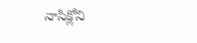నాసిక్లోని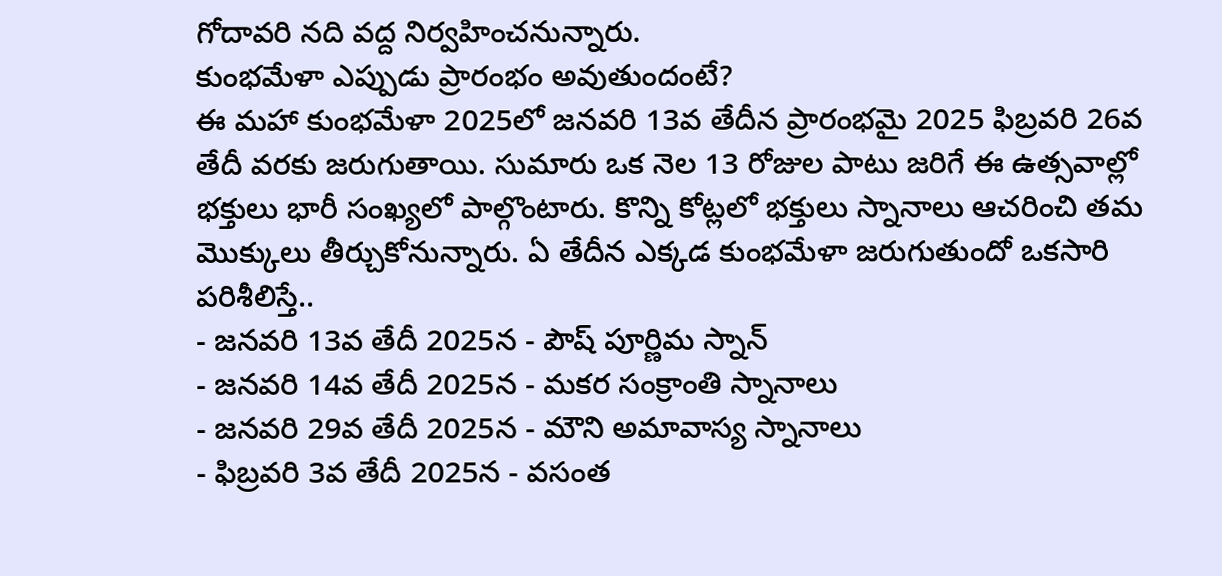గోదావరి నది వద్ద నిర్వహించనున్నారు.
కుంభమేళా ఎప్పుడు ప్రారంభం అవుతుందంటే?
ఈ మహా కుంభమేళా 2025లో జనవరి 13వ తేదీన ప్రారంభమై 2025 ఫిబ్రవరి 26వ తేదీ వరకు జరుగుతాయి. సుమారు ఒక నెల 13 రోజుల పాటు జరిగే ఈ ఉత్సవాల్లో భక్తులు భారీ సంఖ్యలో పాల్గొంటారు. కొన్ని కోట్లలో భక్తులు స్నానాలు ఆచరించి తమ మొక్కులు తీర్చుకోనున్నారు. ఏ తేదీన ఎక్కడ కుంభమేళా జరుగుతుందో ఒకసారి పరిశీలిస్తే..
- జనవరి 13వ తేదీ 2025న - పౌష్ పూర్ణిమ స్నాన్
- జనవరి 14వ తేదీ 2025న - మకర సంక్రాంతి స్నానాలు
- జనవరి 29వ తేదీ 2025న - మౌని అమావాస్య స్నానాలు
- ఫిబ్రవరి 3వ తేదీ 2025న - వసంత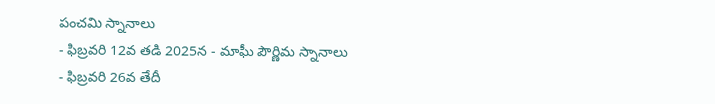పంచమి స్నానాలు
- ఫిబ్రవరి 12వ తడి 2025న - మాఘీ పౌర్ణిమ స్నానాలు
- ఫిబ్రవరి 26వ తేదీ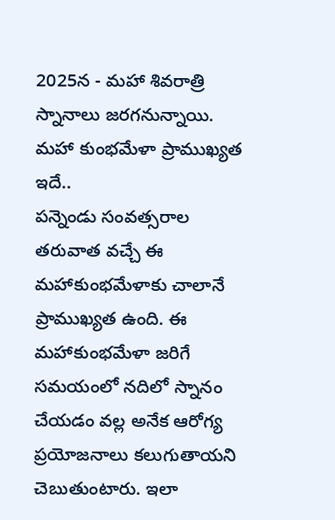2025న - మహా శివరాత్రి స్నానాలు జరగనున్నాయి.
మహా కుంభమేళా ప్రాముఖ్యత ఇదే..
పన్నెండు సంవత్సరాల తరువాత వచ్చే ఈ మహాకుంభమేళాకు చాలానే ప్రాముఖ్యత ఉంది. ఈ మహాకుంభమేళా జరిగే సమయంలో నదిలో స్నానం చేయడం వల్ల అనేక ఆరోగ్య ప్రయోజనాలు కలుగుతాయని చెబుతుంటారు. ఇలా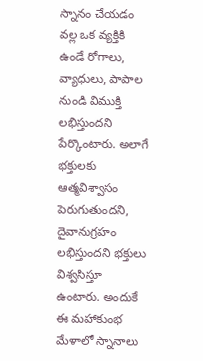స్నానం చేయడం వల్ల ఒక వ్యక్తికి ఉండే రోగాలు, వ్యాధులు, పాపాల నుండి విముక్తి లభిస్తుందని పేర్కొంటారు. అలాగే భక్తులకు ఆత్మవిశ్వాసం పెరుగుతుందని, దైవానుగ్రహం లభిస్తుందని భక్తులు విశ్వసిస్తూ ఉంటారు. అందుకే ఈ మహాకుంభ మేళాలో స్నానాలు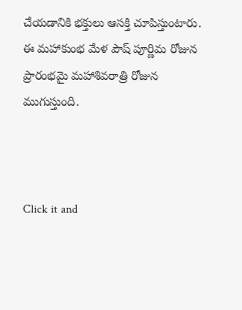చేయడానికి భక్తులు ఆసక్తి చూపిస్తుంటారు. ఈ మహాకుంభ మేళ పౌష్ పూర్ణిమ రోజున ప్రారంభమై మహాశివరాత్రి రోజున ముగుస్తుంది.



Click it and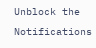Unblock the Notifications